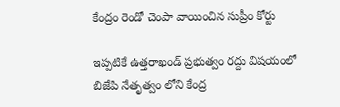కేంద్రం రెండో చెంపా వాయించిన సుప్రీం కోర్టు

ఇప్పటికే ఉత్తరాఖండ్ ప్రభుత్వం రద్దు విషయంలో బి‌జే‌పి నేతృత్వం లోని కేంద్ర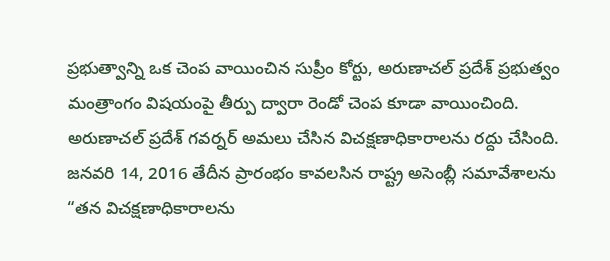ప్రభుత్వాన్ని ఒక చెంప వాయించిన సుప్రీం కోర్టు, అరుణాచల్ ప్రదేశ్ ప్రభుత్వం మంత్రాంగం విషయంపై తీర్పు ద్వారా రెండో చెంప కూడా వాయించింది. అరుణాచల్ ప్రదేశ్ గవర్నర్ అమలు చేసిన విచక్షణాధికారాలను రద్దు చేసింది. జనవరి 14, 2016 తేదీన ప్రారంభం కావలసిన రాష్ట్ర అసెంబ్లీ సమావేశాలను “తన విచక్షణాధికారాలను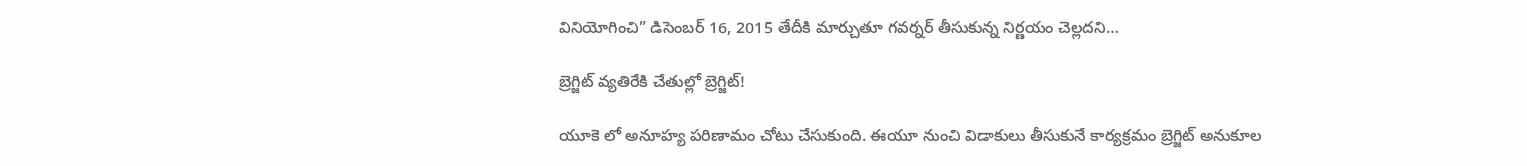వినియోగించి” డిసెంబర్ 16, 2015 తేదీకి మార్చుతూ గవర్నర్ తీసుకున్న నిర్ణయం చెల్లదని…

బ్రెగ్జిట్ వ్యతిరేకి చేతుల్లో బ్రెగ్జిట్!

యూకె లో అనూహ్య పరిణామం చోటు చేసుకుంది. ఈయూ నుంచి విడాకులు తీసుకునే కార్యక్రమం బ్రెగ్జిట్ అనుకూల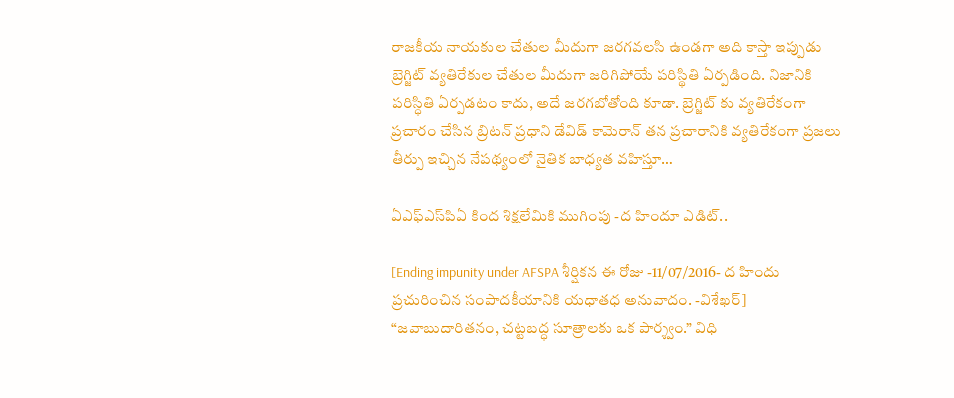రాజకీయ నాయకుల చేతుల మీదుగా జరగవలసి ఉండగా అది కాస్తా ఇప్పుడు బ్రెగ్జిట్ వ్యతిరేకుల చేతుల మీదుగా జరిగిపోయే పరిస్థితి ఏర్పడింది. నిజానికి పరిస్ధితి ఏర్పడటం కాదు, అదే జరగబోతోంది కూడా. బ్రెగ్జిట్ కు వ్యతిరేకంగా ప్రచారం చేసిన బ్రిటన్ ప్రధాని డేవిడ్ కామెరాన్ తన ప్రచారానికి వ్యతిరేకంగా ప్రజలు తీర్పు ఇచ్చిన నేపథ్యంలో నైతిక బాధ్యత వహిస్తూ…

ఏ‌ఎఫ్‌ఎస్‌పి‌ఏ కింద శిక్షలేమికి ముగింపు -ద హిందూ ఎడిట్..

[Ending impunity under AFSPA శీర్షికన ఈ రోజు -11/07/2016- ద హిందు ప్రచురించిన సంపాదకీయానికి యధాతధ అనువాదం. -విశేఖర్] “జవాబుదారితనం, చట్టబద్ధ సూత్రాలకు ఒక పార్శ్వం.” విధి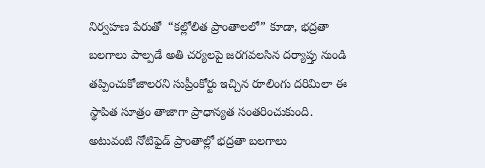నిర్వహణ పేరుతో  “కల్లోలిత ప్రాంతాలలో” కూడా, భద్రతా బలగాలు పాల్పడే అతి చర్యలపై జరగవలసిన దర్యాప్తు నుండి తప్పించుకోజాలరని సుప్రీంకోర్టు ఇచ్చిన రూలింగు దరిమిలా ఈ స్థాపిత సూత్రం తాజాగా ప్రాధాన్యత సంతరించుకుంది. అటువంటి నోటిఫైడ్ ప్రాంతాల్లో భద్రతా బలగాలు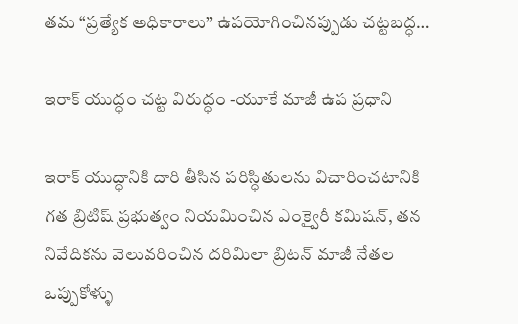తమ “ప్రత్యేక అధికారాలు” ఉపయోగించినప్పుడు చట్టబద్ధ…

ఇరాక్ యుద్ధం చట్ట విరుద్ధం -యూ‌కే మాజీ ఉప ప్రధాని

ఇరాక్ యుద్ధానికి దారి తీసిన పరిస్ధితులను విచారించటానికి గత బ్రిటిష్ ప్రభుత్వం నియమించిన ఎంక్వైరీ కమిషన్, తన నివేదికను వెలువరించిన దరిమిలా బ్రిటన్ మాజీ నేతల ఒప్పుకోళ్ళు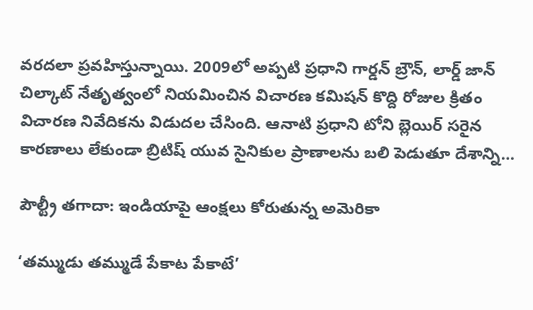వరదలా ప్రవహిస్తున్నాయి. 2009లో అప్పటి ప్రధాని గార్డన్ బ్రౌన్, లార్డ్ జాన్ చిల్కాట్ నేతృత్వంలో నియమించిన విచారణ కమిషన్ కొద్ది రోజుల క్రితం విచారణ నివేదికను విడుదల చేసింది. ఆనాటి ప్రధాని టోని బ్లెయిర్ సరైన కారణాలు లేకుండా బ్రిటిష్ యువ సైనికుల ప్రాణాలను బలి పెడుతూ దేశాన్ని…

పౌల్ట్రీ తగాదా: ఇండియాపై ఆంక్షలు కోరుతున్న అమెరికా

‘తమ్ముడు తమ్ముడే పేకాట పేకాటే’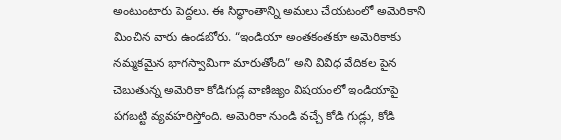అంటుంటారు పెద్దలు. ఈ సిద్ధాంతాన్ని అమలు చేయటంలో అమెరికాని మించిన వారు ఉండబోరు. “ఇండియా అంతకంతకూ అమెరికాకు నమ్మకమైన భాగస్వామిగా మారుతోంది” అని వివిధ వేదికల పైన చెబుతున్న అమెరికా కోడిగుడ్ల వాణిజ్యం విషయంలో ఇండియాపై పగబట్టి వ్యవహరిస్తోంది. అమెరికా నుండి వచ్చే కోడి గుడ్లు, కోడి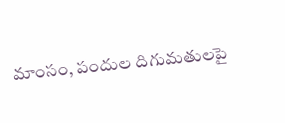మాంసం, పందుల దిగుమతులపై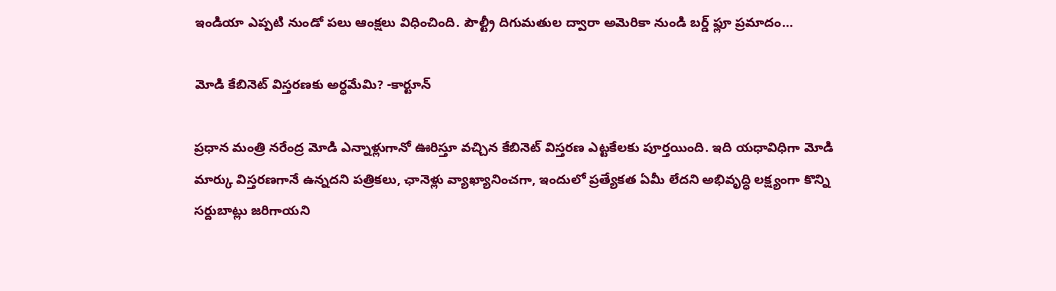ఇండియా ఎప్పటి నుండో పలు ఆంక్షలు విధించింది. పౌల్ట్రీ దిగుమతుల ద్వారా అమెరికా నుండి బర్డ్ ఫ్లూ ప్రమాదం…

మోడి కేబినెట్ విస్తరణకు అర్ధమేమి? -కార్టూన్

ప్రధాన మంత్రి నరేంద్ర మోడి ఎన్నాళ్లుగానో ఊరిస్తూ వచ్చిన కేబినెట్ విస్తరణ ఎట్టకేలకు పూర్తయింది. ఇది యధావిధిగా మోడి మార్కు విస్తరణగానే ఉన్నదని పత్రికలు, ఛానెళ్లు వ్యాఖ్యానించగా, ఇందులో ప్రత్యేకత ఏమీ లేదని అభివృద్ధి లక్ష్యంగా కొన్ని సర్దుబాట్లు జరిగాయని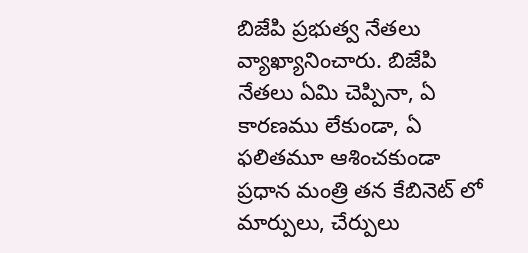బి‌జే‌పి ప్రభుత్వ నేతలు వ్యాఖ్యానించారు. బి‌జే‌పి నేతలు ఏమి చెప్పినా, ఏ కారణము లేకుండా, ఏ ఫలితమూ ఆశించకుండా ప్రధాన మంత్రి తన కేబినెట్ లో మార్పులు, చేర్పులు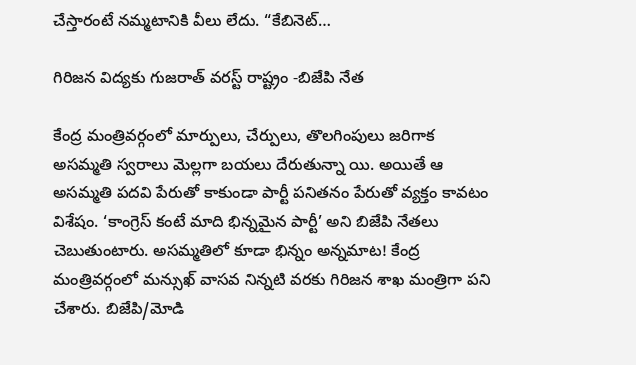చేస్తారంటే నమ్మటానికి వీలు లేదు. “కేబినెట్…

గిరిజన విద్యకు గుజరాత్ వరస్ట్ రాష్ట్రం -బి‌జే‌పి నేత

కేంద్ర మంత్రివర్గంలో మార్పులు, చేర్పులు, తొలగింపులు జరిగాక అసమ్మతి స్వరాలు మెల్లగా బయలు దేరుతున్నా యి. అయితే ఆ అసమ్మతి పదవి పేరుతో కాకుండా పార్టీ పనితనం పేరుతో వ్యక్తం కావటం విశేషం. ‘కాంగ్రెస్ కంటే మాది భిన్నమైన పార్టీ’ అని బి‌జే‌పి నేతలు చెబుతుంటారు. అసమ్మతిలో కూడా భిన్నం అన్నమాట! కేంద్ర మంత్రివర్గంలో మన్సుఖ్ వాసవ నిన్నటి వరకు గిరిజన శాఖ మంత్రిగా పని చేశారు. బి‌జే‌పి/మోడి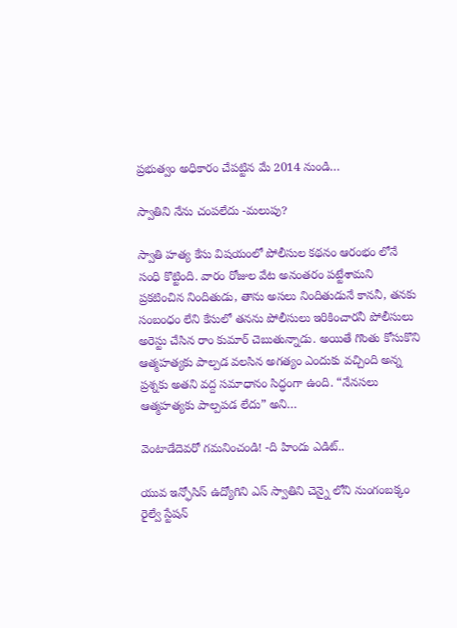ప్రభుత్వం అధికారం చేపట్టిన మే 2014 నుండి…

స్వాతిని నేను చంపలేదు -మలుపు?

స్వాతి హత్య కేసు విషయంలో పోలీసుల కథనం ఆరంభం లోనే సంధి కొట్టింది. వారం రోజుల వేట అనంతరం పట్టేశామని ప్రకటించిన నిందితుడు, తాను అసలు నిందితుడునే కాననీ, తనకు సంబంధం లేని కేసులో తనను పోలీసులు ఇరికించారనీ పోలీసులు అరెస్టు చేసిన రాం కుమార్ చెబుతున్నాడు. అయితే గొంతు కోసుకొని ఆత్మహత్యకు పాల్పడ వలసిన అగత్యం ఎందుకు వచ్చింది అన్న ప్రశ్నకు అతని వద్ద సమాధానం సిద్ధంగా ఉంది. “నేనసలు ఆత్మహత్యకు పాల్పపడ లేదు” అని…

వెంటాడేదెవరో గమనించండి! -ది హిందు ఎడిట్..

యువ ఇన్ఫోసిస్ ఉద్యోగిని ఎస్ స్వాతిని చెన్నై లోని నుంగంబక్కం రైల్వే స్టేషన్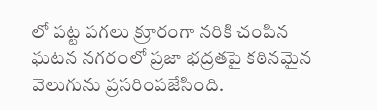లో పట్ట పగలు క్రూరంగా నరికి చంపిన ఘటన నగరంలో ప్రజా భద్రతపై కఠినమైన వెలుగును ప్రసరింపజేసింది.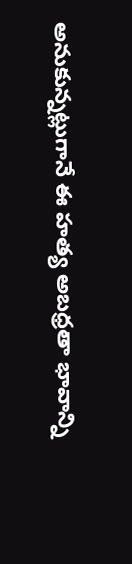అనుకున్నట్లుగానే ఈ హత్య అబధ్రతా భావాన్ని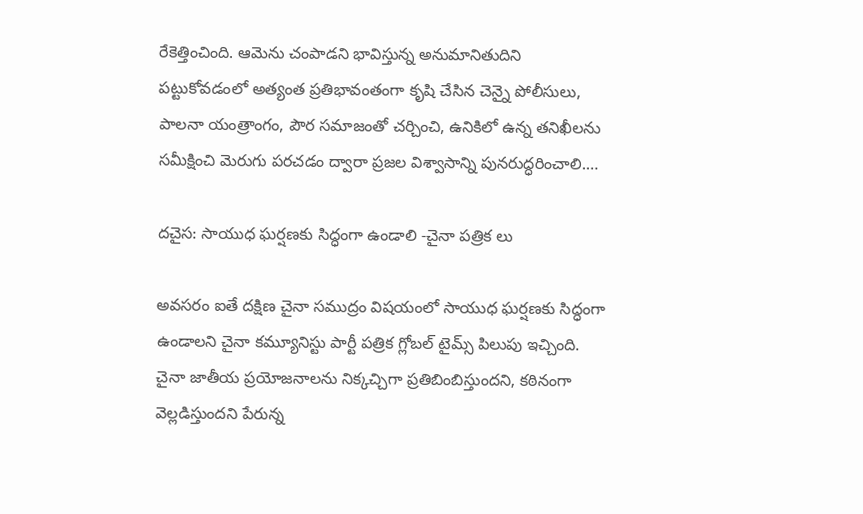రేకెత్తించింది. ఆమెను చంపాడని భావిస్తున్న అనుమానితుదిని పట్టుకోవడంలో అత్యంత ప్రతిభావంతంగా కృషి చేసిన చెన్నై పోలీసులు, పాలనా యంత్రాంగం, పౌర సమాజంతో చర్చించి, ఉనికిలో ఉన్న తనిఖీలను సమీక్షించి మెరుగు పరచడం ద్వారా ప్రజల విశ్వాసాన్ని పునరుద్ధరించాలి.…

దచైస: సాయుధ ఘర్షణకు సిద్ధంగా ఉండాలి -చైనా పత్రిక లు

అవసరం ఐతే దక్షిణ చైనా సముద్రం విషయంలో సాయుధ ఘర్షణకు సిద్ధంగా ఉండాలని చైనా కమ్యూనిస్టు పార్టీ పత్రిక గ్లోబల్ టైమ్స్ పిలుపు ఇచ్చింది. చైనా జాతీయ ప్రయోజనాలను నిక్కచ్చిగా ప్రతిబింబిస్తుందని, కఠినంగా వెల్లడిస్తుందని పేరున్న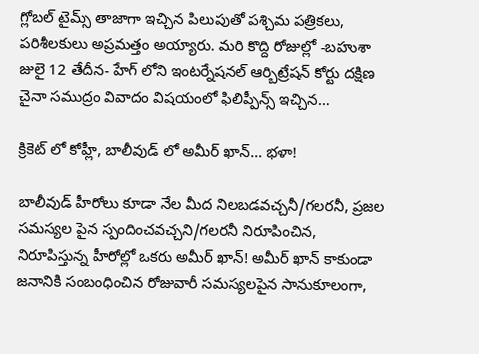గ్లోబల్ టైమ్స్ తాజాగా ఇచ్చిన పిలుపుతో పశ్చిమ పత్రికలు, పరిశీలకులు అప్రమత్తం అయ్యారు. మరి కొద్ది రోజుల్లో -బహుశా జులై 12 తేదీన- హేగ్ లోని ఇంటర్నేషనల్ ఆర్బిట్రేషన్ కోర్టు దక్షిణ చైనా సముద్రం వివాదం విషయంలో ఫిలిప్పీన్స్ ఇచ్చిన…

క్రికెట్ లో కోహ్లీ, బాలీవుడ్ లో అమీర్ ఖాన్… భళా!

బాలీవుడ్ హీరోలు కూడా నేల మీద నిలబడవచ్చనీ/గలరనీ, ప్రజల సమస్యల పైన స్పందించవచ్చని/గలరనీ నిరూపించిన, నిరూపిస్తున్న హీరోల్లో ఒకరు అమీర్ ఖాన్! అమీర్ ఖాన్ కాకుండా జనానికి సంబంధించిన రోజువారీ సమస్యలపైన సానుకూలంగా,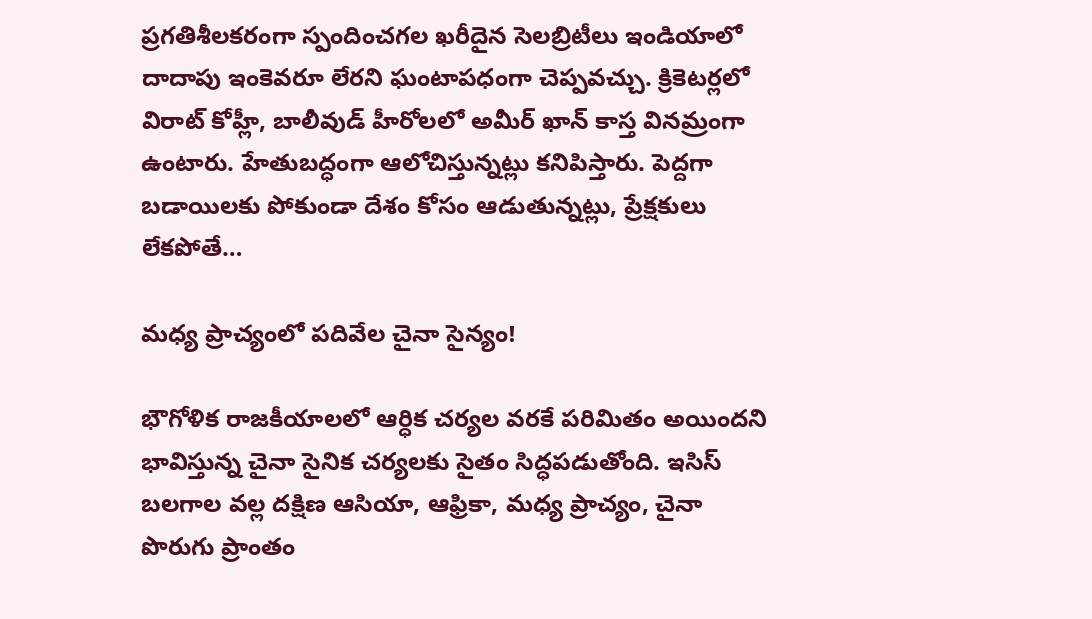ప్రగతిశీలకరంగా స్పందించగల ఖరీదైన సెలబ్రిటీలు ఇండియాలో దాదాపు ఇంకెవరూ లేరని ఘంటాపధంగా చెప్పవచ్చు. క్రికెటర్లలో విరాట్ కోహ్లీ, బాలీవుడ్ హీరోలలో అమీర్ ఖాన్ కాస్త వినమ్రంగా ఉంటారు. హేతుబద్ధంగా ఆలోచిస్తున్నట్లు కనిపిస్తారు. పెద్దగా బడాయిలకు పోకుండా దేశం కోసం ఆడుతున్నట్లు, ప్రేక్షకులు లేకపోతే…

మధ్య ప్రాచ్యంలో పదివేల చైనా సైన్యం!

భౌగోళిక రాజకీయాలలో ఆర్ధిక చర్యల వరకే పరిమితం అయిందని భావిస్తున్న చైనా సైనిక చర్యలకు సైతం సిద్ధపడుతోంది. ఇసిస్ బలగాల వల్ల దక్షిణ ఆసియా, ఆఫ్రికా, మధ్య ప్రాచ్యం, చైనా పొరుగు ప్రాంతం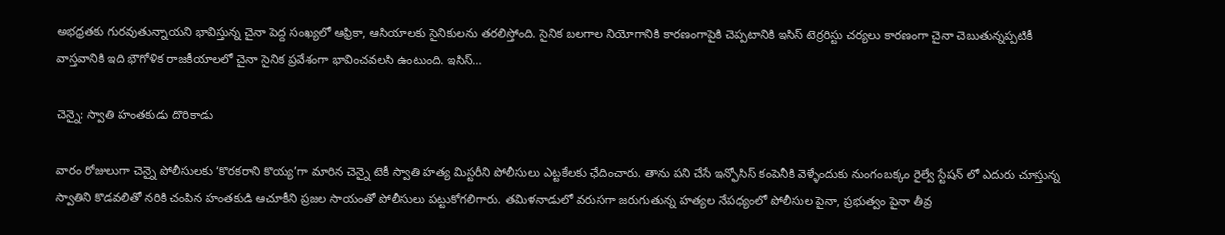అభధ్రతకు గురవుతున్నాయని భావిస్తున్న చైనా పెద్ద సంఖ్యలో ఆఫ్రికా, ఆసియాలకు సైనికులను తరలిస్తోంది. సైనిక బలగాల నియోగానికి కారణంగాపైకి చెప్పటానికి ఇసిస్ టెర్రరిస్టు చర్యలు కారణంగా చైనా చెబుతున్నప్పటికీ వాస్తవానికి ఇది భౌగోళిక రాజకీయాలలో చైనా సైనిక ప్రవేశంగా భావించవలసి ఉంటుంది. ఇసిస్…

చెన్నై: స్వాతి హంతకుడు దొరికాడు

వారం రోజులుగా చెన్నై పోలీసులకు ‘కొరకరాని కొయ్య’గా మారిన చెన్నై టెకీ స్వాతి హత్య మిస్టరీని పోలీసులు ఎట్టకేలకు ఛేదించారు. తాను పని చేసే ఇన్ఫోసిస్ కంపెనీకి వెళ్ళేందుకు నుంగంబక్కం రైల్వే స్టేషన్ లో ఎదురు చూస్తున్న స్వాతిని కొడవలితో నరికి చంపిన హంతకుడి ఆచూకీని ప్రజల సాయంతో పోలీసులు పట్టుకోగలిగారు. తమిళనాడులో వరుసగా జరుగుతున్న హత్యల నేపధ్యంలో పోలీసుల పైనా, ప్రభుత్వం పైనా తీవ్ర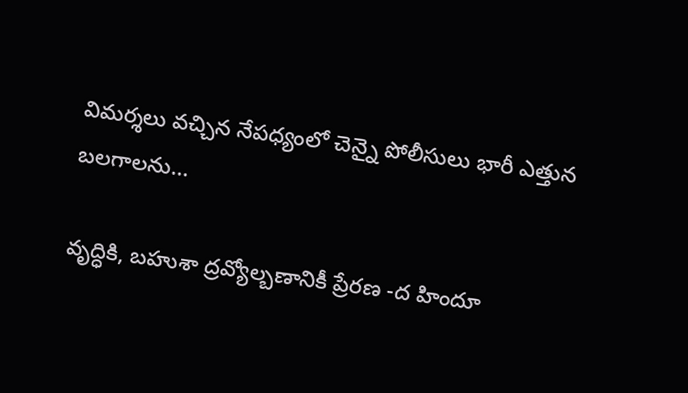విమర్శలు వచ్చిన నేపధ్యంలో చెన్నై పోలీసులు భారీ ఎత్తున బలగాలను…

వృద్ధికి, బహుశా ద్రవ్యోల్బణానికీ ప్రేరణ -ద హిందూ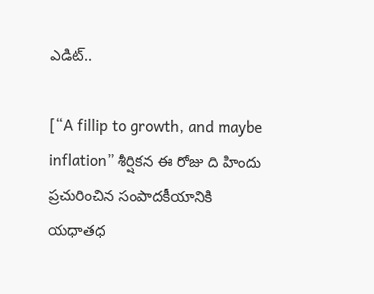ఎడిట్..

[“A fillip to growth, and maybe inflation” శీర్షికన ఈ రోజు ది హిందు ప్రచురించిన సంపాదకీయానికి యధాతధ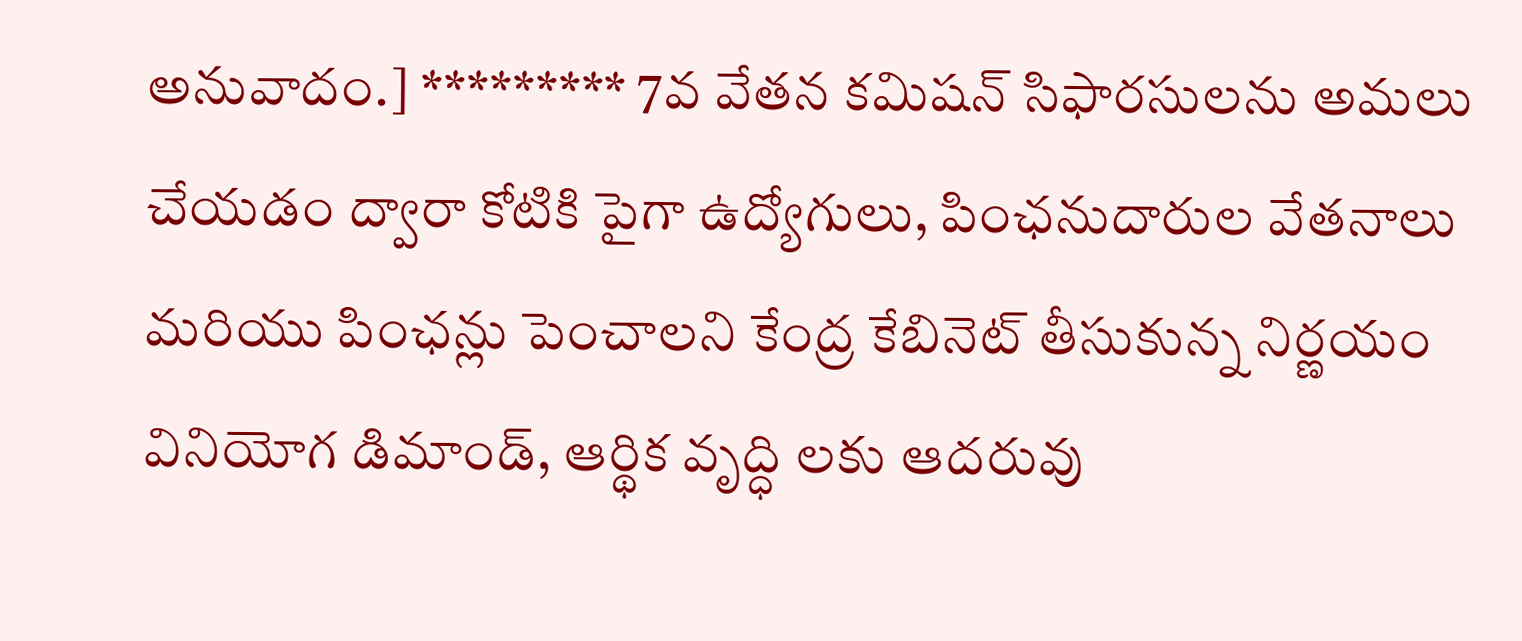అనువాదం.] ********* 7వ వేతన కమిషన్ సిఫారసులను అమలు చేయడం ద్వారా కోటికి పైగా ఉద్యోగులు, పింఛనుదారుల వేతనాలు మరియు పింఛన్లు పెంచాలని కేంద్ర కేబినెట్ తీసుకున్న నిర్ణయం వినియోగ డిమాండ్, ఆర్థిక వృద్ధి లకు ఆదరువు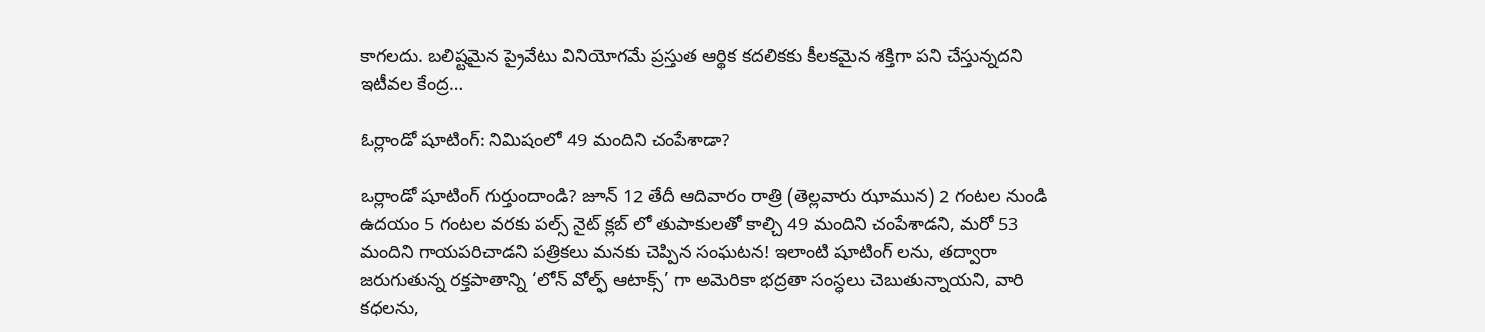కాగలదు. బలిష్టమైన ప్రైవేటు వినియోగమే ప్రస్తుత ఆర్థిక కదలికకు కీలకమైన శక్తిగా పని చేస్తున్నదని ఇటీవల కేంద్ర…

ఓర్లాండో షూటింగ్: నిమిషంలో 49 మందిని చంపేశాడా?

ఒర్లాండో షూటింగ్ గుర్తుందాండి? జూన్ 12 తేదీ ఆదివారం రాత్రి (తెల్లవారు ఝామున) 2 గంటల నుండి ఉదయం 5 గంటల వరకు పల్స్ నైట్ క్లబ్ లో తుపాకులతో కాల్చి 49 మందిని చంపేశాడని, మరో 53 మందిని గాయపరిచాడని పత్రికలు మనకు చెప్పిన సంఘటన! ఇలాంటి షూటింగ్ లను, తద్వారా జరుగుతున్న రక్తపాతాన్ని ‘లోన్ వోల్ఫ్ ఆటాక్స్’ గా అమెరికా భద్రతా సంస్ధలు చెబుతున్నాయని, వారి కధలను,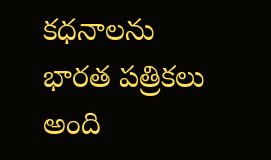కధనాలను భారత పత్రికలు అంది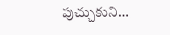పుచ్చుకుని…